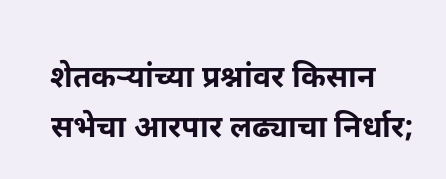शेतकऱ्यांच्या प्रश्नांवर किसान सभेचा आरपार लढ्याचा निर्धार;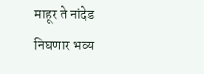माहूर ते नांदेड निघणार भव्य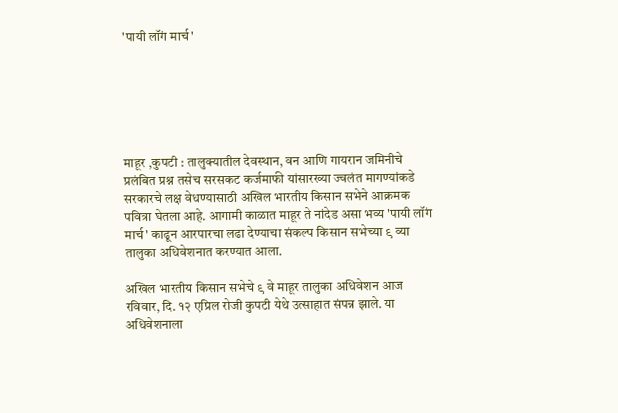'पायी लॉंग मार्च'






माहूर ,कुपटी : तालुक्यातील देवस्थान, वन आणि गायरान जमिनीचे प्रलंबित प्रश्न तसेच सरसकट कर्जमाफी यांसारख्या ज्वलंत मागण्यांकडे सरकारचे लक्ष वेधण्यासाठी अखिल भारतीय किसान सभेने आक्रमक पवित्रा घेतला आहे. आगामी काळात माहूर ते नांदेड असा भव्य 'पायी लॉंग मार्च' काढून आरपारचा लढा देण्याचा संकल्प किसान सभेच्या ९ व्या तालुका अधिवेशनात करण्यात आला.

अखिल भारतीय किसान सभेचे ९ वे माहूर तालुका अधिवेशन आज रविवार, दि. १२ एप्रिल रोजी कुपटी येथे उत्साहात संपन्न झाले. या अधिवेशनाला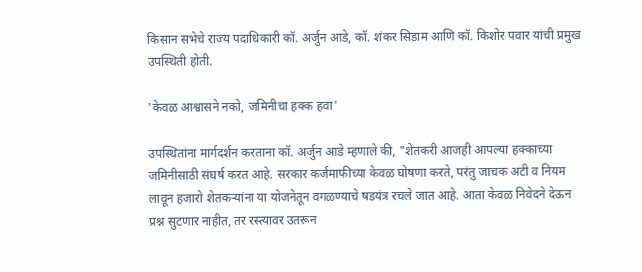किसान सभेचे राज्य पदाधिकारी कॉ. अर्जुन आडे, कॉ. शंकर सिडाम आणि कॉ. किशोर पवार यांची प्रमुख उपस्थिती होती.

'केवळ आश्वासने नको, जमिनीचा हक्क हवा'

उपस्थितांना मार्गदर्शन करताना कॉ. अर्जुन आडे म्हणाले की, "शेतकरी आजही आपल्या हक्काच्या जमिनीसाठी संघर्ष करत आहे. सरकार कर्जमाफीच्या केवळ घोषणा करते, परंतु जाचक अटी व नियम लावून हजारो शेतकऱ्यांना या योजनेतून वगळण्याचे षडयंत्र रचले जात आहे. आता केवळ निवेदने देऊन प्रश्न सुटणार नाहीत, तर रस्त्यावर उतरून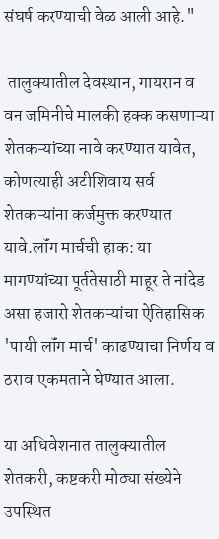संघर्ष करण्याची वेळ आली आहे."

 तालुक्यातील देवस्थान, गायरान व वन जमिनीचे मालकी हक्क कसणाऱ्या शेतकऱ्यांच्या नावे करण्यात यावेत, कोणत्याही अटीशिवाय सर्व शेतकऱ्यांना कर्जमुक्त करण्यात यावे.लॉंग मार्चची हाक: या मागण्यांच्या पूर्ततेसाठी माहूर ते नांदेड असा हजारो शेतकऱ्यांचा ऐतिहासिक 'पायी लॉंग मार्च' काढण्याचा निर्णय व ठराव एकमताने घेण्यात आला.

या अधिवेशनात तालुक्यातील शेतकरी, कष्टकरी मोठ्या संख्येने उपस्थित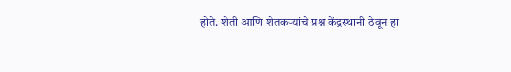होते. शेती आणि शेतकऱ्यांचे प्रश्न केंद्रस्थानी ठेवून हा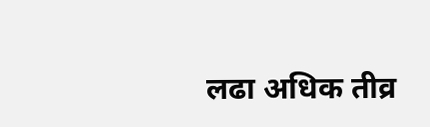लढा अधिक तीव्र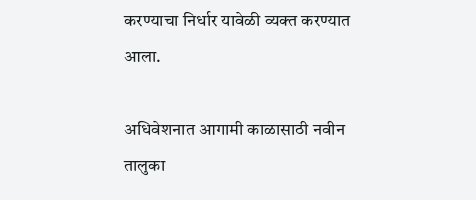करण्याचा निर्धार यावेळी व्यक्त करण्यात आला.

अधिवेशनात आगामी काळासाठी नवीन तालुका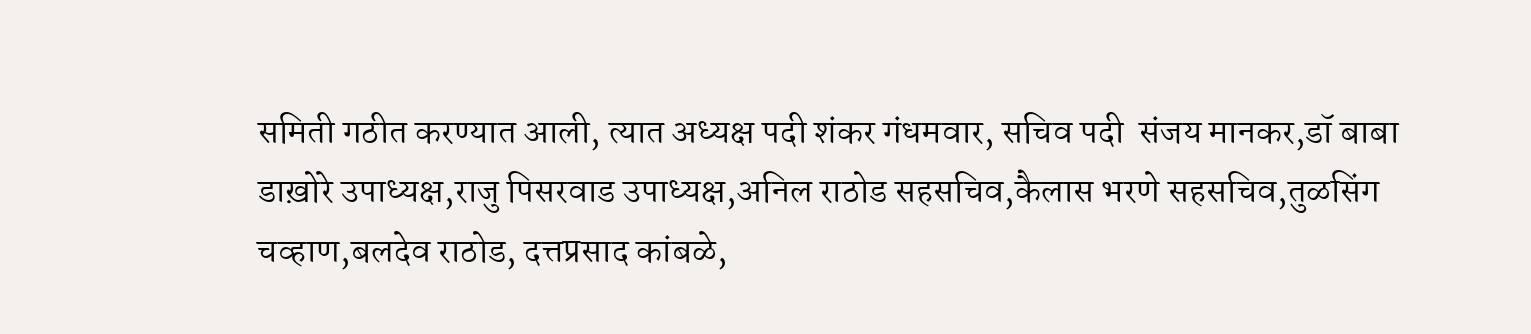समिती गठीत करण्यात आली, त्यात अध्यक्ष पदी शंकर गंधमवार, सचिव पदी  संजय मानकर,डॉ बाबा डाख़ोरे उपाध्यक्ष,राजु पिसरवाड उपाध्यक्ष,अनिल राठोड सहसचिव,कैलास भरणे सहसचिव,तुळसिंग चव्हाण,बलदेव राठोड, दत्तप्रसाद कांबळे,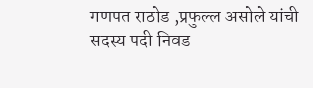गणपत राठोड ,प्रफुल्ल असोले यांची सदस्य पदी निवड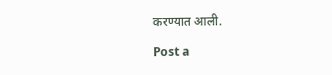करण्यात आली.

Post a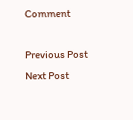Comment

Previous Post Next Post